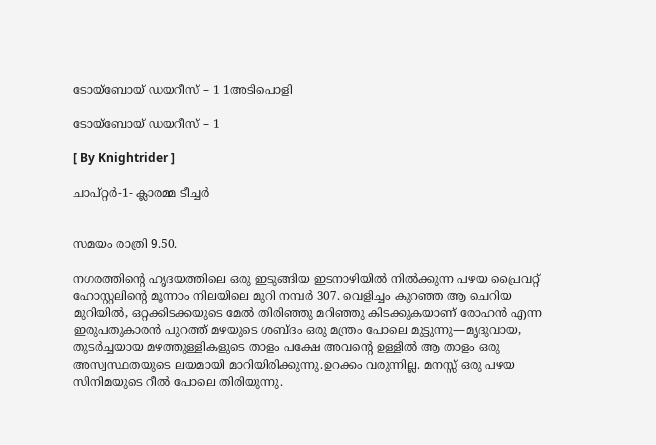ടോയ്‌ബോയ് ഡയറീസ് – 1 1അടിപൊളി

ടോയ്‌ബോയ് ഡയറീസ് – 1

[ By Knightrider ]

ചാപ്റ്റർ-1- ക്ലാരമ്മ ടീച്ചർ


സമയം രാത്രി 9.50.

നഗരത്തിന്റെ ഹൃദയത്തിലെ ഒരു ഇടുങ്ങിയ ഇടനാഴിയിൽ നിൽക്കുന്ന പഴയ പ്രൈവറ്റ് ഹോസ്റ്റലിന്റെ മൂന്നാം നിലയിലെ മുറി നമ്പർ 307. വെളിച്ചം കുറഞ്ഞ ആ ചെറിയ മുറിയിൽ, ഒറ്റക്കിടക്കയുടെ മേൽ തിരിഞ്ഞു മറിഞ്ഞു കിടക്കുകയാണ് രോഹൻ എന്ന ഇരുപതുകാരൻ പുറത്ത് മഴയുടെ ശബ്ദം ഒരു മന്ത്രം പോലെ മുട്ടുന്നു—മൃദുവായ, തുടർച്ചയായ മഴത്തുള്ളികളുടെ താളം പക്ഷേ അവന്റെ ഉള്ളിൽ ആ താളം ഒരു അസ്വസ്ഥതയുടെ ലയമായി മാറിയിരിക്കുന്നു.ഉറക്കം വരുന്നില്ല. മനസ്സ് ഒരു പഴയ സിനിമയുടെ റീൽ പോലെ തിരിയുന്നു.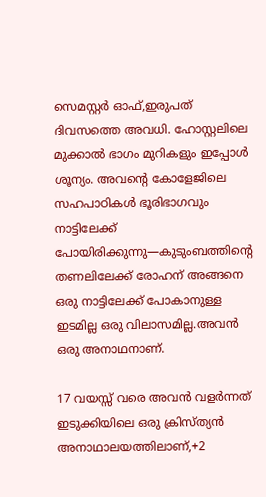സെമസ്റ്റർ ഓഫ്,ഇരുപത് ദിവസത്തെ അവധി. ഹോസ്റ്റലിലെ മുക്കാൽ ഭാഗം മുറികളും ഇപ്പോൾ ശൂന്യം. അവന്റെ കോളേജിലെ സഹപാഠികൾ ഭൂരിഭാഗവും നാട്ടിലേക്ക് പോയിരിക്കുന്നു—കുടുംബത്തിന്റെ തണലിലേക്ക് രോഹന് അങ്ങനെ ഒരു നാട്ടിലേക്ക് പോകാനുള്ള ഇടമില്ല ഒരു വിലാസമില്ല.അവൻ ഒരു അനാഥനാണ്.

17 വയസ്സ് വരെ അവൻ വളർന്നത് ഇടുക്കിയിലെ ഒരു ക്രിസ്ത്യൻ അനാഥാലയത്തിലാണ്,+2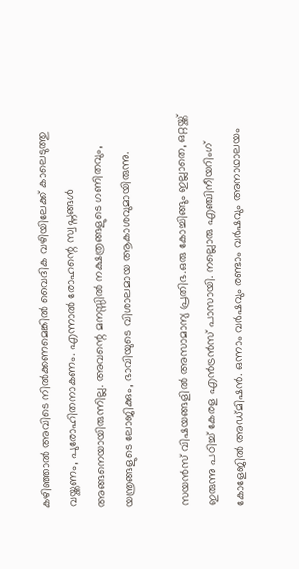കഴിഞ്ഞാൽ അവിടെ നിൽക്കണമെങ്കിൽ വൈദിക വഴിയിലേക്ക് കാലെടുത്തു വയ്ക്കണം, പുരോഹിതനാകണം. എന്നാൽ രോഹന്റെ സ്വപ്നങ്ങൾ അങ്ങനെയായിരുന്നില്ല. അവന്റെ മനസ്സിൽ നക്ഷത്രങ്ങളുടെ ഗണിതവും, യന്ത്രങ്ങളുടെ ലോജിക്കും, ഭാവിയുടെ വിശാലമായ ആകാശവുമായിരുന്നു.

സയൻസ് വിഷയങ്ങളിൽ അസാമാന്യ പ്രതിഭ.ഒരു കോച്ചിങ്ങും ഇല്ലാതെ, ഒറ്റയ്ക്ക് ഇരുന്നു പഠിച്ച് കേരള എൻട്രൻസ് പാസായി. നല്ലൊരു എഞ്ചിനീയറിംഗ് കോളേജിൽ അഡ്മിഷൻ. ഒന്നാം വർഷവും രണ്ടാം വർഷവും അനാഥാലയം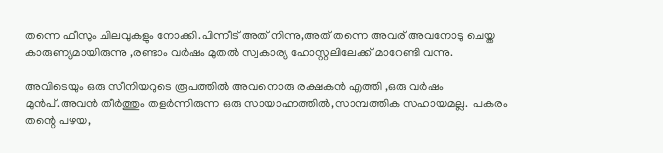തന്നെ ഫീസും ചിലവുകളും നോക്കി.പിന്നീട് അത് നിന്നു,അത് തന്നെ അവര് അവനോടു ചെയ്ത കാരുണ്യമായിരുന്നു ,രണ്ടാം വർഷം മുതൽ സ്വകാര്യ ഹോസ്റ്റലിലേക്ക് മാറേണ്ടി വന്നു.

അവിടെയും ഒരു സീനിയറുടെ രൂപത്തിൽ അവനൊരു രക്ഷകൻ എത്തി ,ഒരു വർഷം മുൻപ്.അവൻ തീർത്തും തളർന്നിരുന്ന ഒരു സായാഹ്നത്തിൽ,സാമ്പത്തിക സഹായമല്ല.  പകരം തന്റെ പഴയ,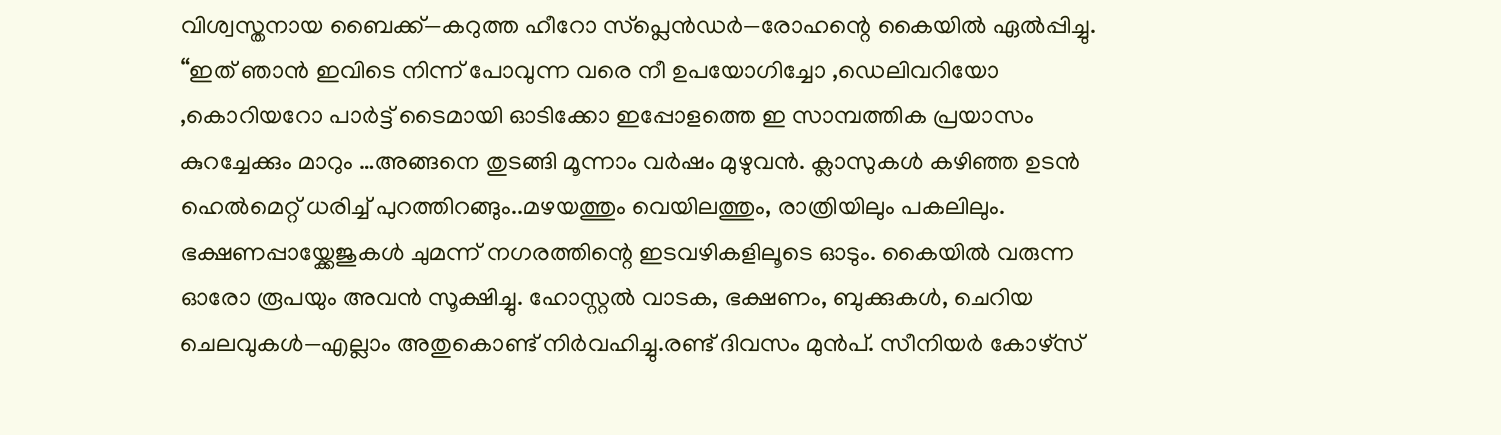വിശ്വസ്തനായ ബൈക്ക്—കറുത്ത ഹീറോ സ്പ്ലെൻഡർ—രോഹന്റെ കൈയിൽ ഏൽപ്പിച്ചു. “ഇത് ഞാൻ ഇവിടെ നിന്ന് പോവുന്ന വരെ നീ ഉപയോഗിച്ചോ ,ഡെലിവറിയോ ,കൊറിയറോ പാർട്ട് ടൈമായി ഓടിക്കോ ഇപ്പോളത്തെ ഇ സാമ്പത്തിക പ്രയാസം കുറച്ചേക്കും മാറും …അങ്ങനെ തുടങ്ങി മൂന്നാം വർഷം മുഴുവൻ. ക്ലാസുകൾ കഴിഞ്ഞ ഉടൻ ഹെൽമെറ്റ് ധരിച്ച് പുറത്തിറങ്ങും..മഴയത്തും വെയിലത്തും, രാത്രിയിലും പകലിലും. ഭക്ഷണപ്പായ്ക്കേജുകൾ ചുമന്ന് നഗരത്തിന്റെ ഇടവഴികളിലൂടെ ഓടും. കൈയിൽ വരുന്ന ഓരോ രൂപയും അവൻ സൂക്ഷിച്ചു. ഹോസ്റ്റൽ വാടക, ഭക്ഷണം, ബുക്കുകൾ, ചെറിയ ചെലവുകൾ—എല്ലാം അതുകൊണ്ട് നിർവഹിച്ചു.രണ്ട് ദിവസം മുൻപ്. സീനിയർ കോഴ്സ്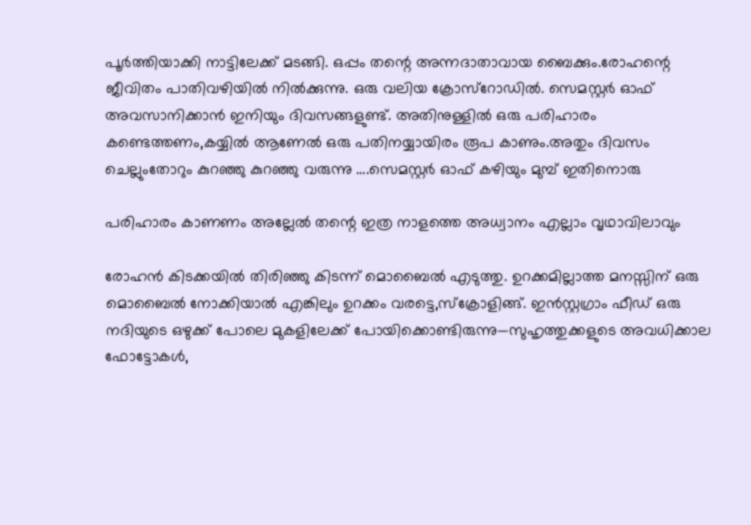പൂർത്തിയാക്കി നാട്ടിലേക്ക് മടങ്ങി. ഒപ്പം തന്റെ അന്നദാതാവായ ബൈക്കും.രോഹന്റെ ജീവിതം പാതിവഴിയിൽ നിൽക്കുന്നു. ഒരു വലിയ ക്രോസ്‌റോഡിൽ. സെമസ്റ്റർ ഓഫ് അവസാനിക്കാൻ ഇനിയും ദിവസങ്ങളുണ്ട്. അതിനുള്ളിൽ ഒരു പരിഹാരം കണ്ടെത്തണം,കയ്യിൽ ആണേൽ ഒരു പതിനയ്യായിരം രൂപ കാണും.അതും ദിവസം ചെല്ലുംതോറും കുറഞ്ഞു കുറഞ്ഞു വരുന്നു ….സെമസ്റ്റർ ഓഫ്‌ കഴിയും മുമ്പ് ഇതിനൊരു

പരിഹാരം കാണണം അല്ലേൽ തന്റെ ഇത്ര നാളത്തെ അധ്വാനം എല്ലാം വൃഥാവിലാവും

രോഹൻ കിടക്കയിൽ തിരിഞ്ഞു കിടന്ന് മൊബൈൽ എടുത്തു. ഉറക്കമില്ലാത്ത മനസ്സിന് ഒരു മൊബൈൽ നോക്കിയാൽ എങ്കിലും ഉറക്കം വരട്ടെ,സ്ക്രോളിങ്ങ്. ഇൻസ്റ്റഗ്രാം ഫീഡ് ഒരു നദിയുടെ ഒഴുക്ക് പോലെ മുകളിലേക്ക് പോയിക്കൊണ്ടിരുന്നു—സുഹൃത്തുക്കളുടെ അവധിക്കാല ഫോട്ടോകൾ,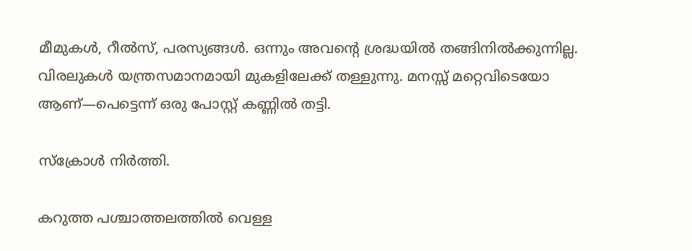മീമുകൾ, റീൽസ്, പരസ്യങ്ങൾ. ഒന്നും അവന്റെ ശ്രദ്ധയിൽ തങ്ങിനിൽക്കുന്നില്ല. വിരലുകൾ യന്ത്രസമാനമായി മുകളിലേക്ക് തള്ളുന്നു. മനസ്സ് മറ്റെവിടെയോ ആണ്—പെട്ടെന്ന് ഒരു പോസ്റ്റ് കണ്ണിൽ തട്ടി.

സ്ക്രോൾ നിർത്തി.

കറുത്ത പശ്ചാത്തലത്തിൽ വെള്ള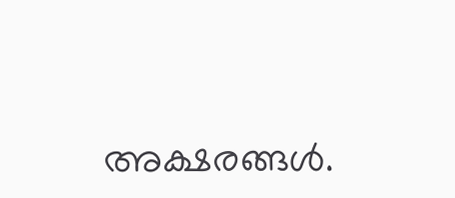അക്ഷരങ്ങൾ.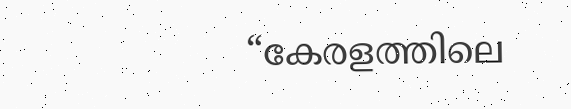“കേരളത്തിലെ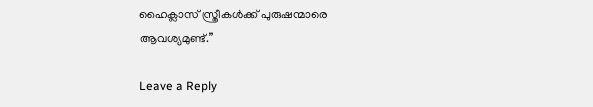ഹൈക്ലാസ് സ്ത്രീകൾക്ക് പുരുഷന്മാരെ ആവശ്യമുണ്ട്.”

Leave a Reply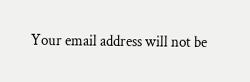Your email address will not be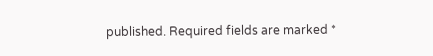published. Required fields are marked *